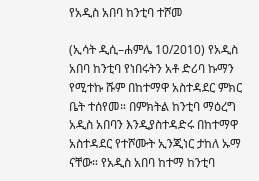የአዲስ አበባ ከንቲባ ተሾመ

(ኢሳት ዲሲ–ሐምሌ 10/2010) የአዲስ አበባ ከንቲባ የነበሩትን አቶ ድሪባ ኩማን የሚተኩ ሹም በከተማዋ አስተዳደር ምክር ቤት ተሰየመ። በምክትል ከንቲባ ማዕረግ አዲስ አበባን እንዲያስተዳድሩ በከተማዋ አስተዳደር የተሾሙት ኢንጂነር ታከለ ኡማ ናቸው። የአዲስ አበባ ከተማ ከንቲባ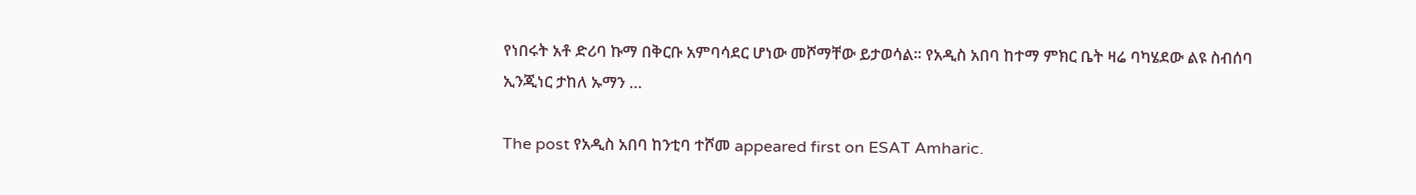የነበሩት አቶ ድሪባ ኩማ በቅርቡ አምባሳደር ሆነው መሾማቸው ይታወሳል። የአዲስ አበባ ከተማ ምክር ቤት ዛሬ ባካሄደው ልዩ ስብሰባ ኢንጂነር ታከለ ኡማን …

The post የአዲስ አበባ ከንቲባ ተሾመ appeared first on ESAT Amharic.